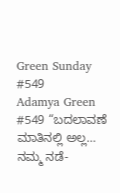Green Sunday #549
Adamya Green #549 “ಬದಲಾವಣೆ ಮಾತಿನಲ್ಲಿ ಅಲ್ಲ… ನಮ್ಮ ನಡೆ-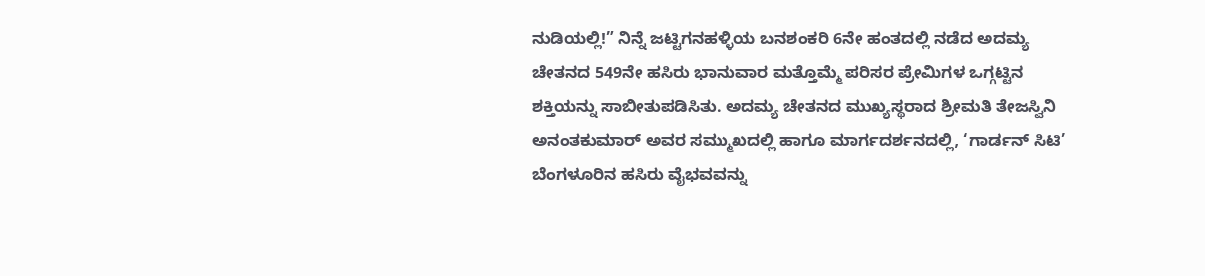ನುಡಿಯಲ್ಲಿ!” ನಿನ್ನೆ ಜಟ್ಟಿಗನಹಳ್ಳಿಯ ಬನಶಂಕರಿ 6ನೇ ಹಂತದಲ್ಲಿ ನಡೆದ ಅದಮ್ಯ ಚೇತನದ 549ನೇ ಹಸಿರು ಭಾನುವಾರ ಮತ್ತೊಮ್ಮೆ ಪರಿಸರ ಪ್ರೇಮಿಗಳ ಒಗ್ಗಟ್ಟಿನ ಶಕ್ತಿಯನ್ನು ಸಾಬೀತುಪಡಿಸಿತು. ಅದಮ್ಯ ಚೇತನದ ಮುಖ್ಯಸ್ಥರಾದ ಶ್ರೀಮತಿ ತೇಜಸ್ವಿನಿ ಅನಂತಕುಮಾರ್ ಅವರ ಸಮ್ಮುಖದಲ್ಲಿ ಹಾಗೂ ಮಾರ್ಗದರ್ಶನದಲ್ಲಿ, ‘ಗಾರ್ಡನ್ ಸಿಟಿ’ ಬೆಂಗಳೂರಿನ ಹಸಿರು ವೈಭವವನ್ನು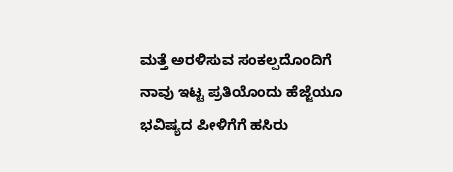ಮತ್ತೆ ಅರಳಿಸುವ ಸಂಕಲ್ಪದೊಂದಿಗೆ ನಾವು ಇಟ್ಟ ಪ್ರತಿಯೊಂದು ಹೆಜ್ಜೆಯೂ ಭವಿಷ್ಯದ ಪೀಳಿಗೆಗೆ ಹಸಿರು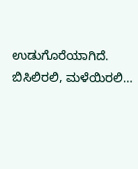ಉಡುಗೊರೆಯಾಗಿದೆ. ಬಿಸಿಲಿರಲಿ, ಮಳೆಯಿರಲಿ…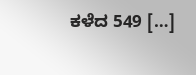ಕಳೆದ 549 […]